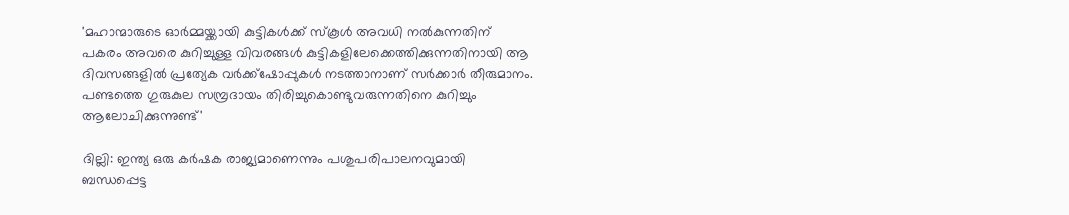'മഹാന്മാരുടെ ഓര്‍മ്മയ്ക്കായി കുട്ടികള്‍ക്ക് സ്‌കൂള്‍ അവധി നല്‍കുന്നതിന് പകരം അവരെ കുറിച്ചുള്ള വിവരങ്ങള്‍ കുട്ടികളിലേക്കെത്തിക്കുന്നതിനായി ആ ദിവസങ്ങളില്‍ പ്രത്യേക വര്‍ക്ക്‌ഷോപ്പുകള്‍ നടത്താനാണ് സര്‍ക്കാര്‍ തീരുമാനം. പണ്ടത്തെ ഗുരുകുല സമ്പ്രദായം തിരിച്ചുകൊണ്ടുവരുന്നതിനെ കുറിച്ചും ആലോചിക്കുന്നുണ്ട്'

ദില്ലി: ഇന്ത്യ ഒരു കര്‍ഷക രാജ്യമാണെന്നും പശുപരിപാലനവുമായി ബന്ധപ്പെട്ട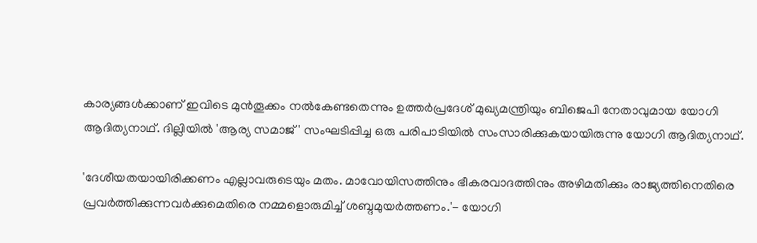കാര്യങ്ങള്‍ക്കാണ് ഇവിടെ മുന്‍തൂക്കം നല്‍കേണ്ടതെന്നും ഉത്തര്‍പ്രദേശ് മുഖ്യമന്ത്രിയും ബിജെപി നേതാവുമായ യോഗി ആദിത്യനാഥ്. ദില്ലിയില്‍ 'ആര്യ സമാജ്' സംഘടിപ്പിച്ച ഒരു പരിപാടിയില്‍ സംസാരിക്കുകയായിരുന്നു യോഗി ആദിത്യനാഥ്.

'ദേശീയതയായിരിക്കണം എല്ലാവരുടെയും മതം. മാവോയിസത്തിനും ഭീകരവാദത്തിനും അഴിമതിക്കും രാജ്യത്തിനെതിരെ പ്രവര്‍ത്തിക്കുന്നവര്‍ക്കുമെതിരെ നമ്മളൊരുമിച്ച് ശബ്ദമുയര്‍ത്തണം.'- യോഗി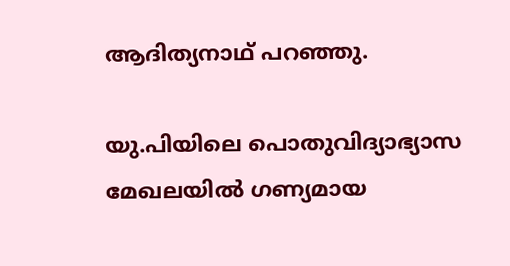ആദിത്യനാഥ് പറഞ്ഞു.

യു.പിയിലെ പൊതുവിദ്യാഭ്യാസ മേഖലയില്‍ ഗണ്യമായ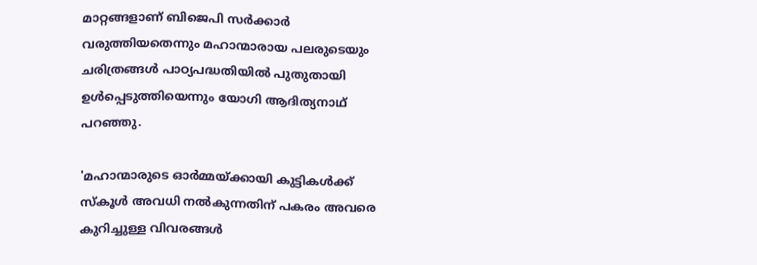മാറ്റങ്ങളാണ് ബിജെപി സര്‍ക്കാര്‍ വരുത്തിയതെന്നും മഹാന്മാരായ പലരുടെയും ചരിത്രങ്ങള്‍ പാഠ്യപദ്ധതിയില്‍ പുതുതായി ഉള്‍പ്പെടുത്തിയെന്നും യോഗി ആദിത്യനാഥ് പറഞ്ഞു.

'മഹാന്മാരുടെ ഓര്‍മ്മയ്ക്കായി കുട്ടികള്‍ക്ക് സ്‌കൂള്‍ അവധി നല്‍കുന്നതിന് പകരം അവരെ കുറിച്ചുള്ള വിവരങ്ങള്‍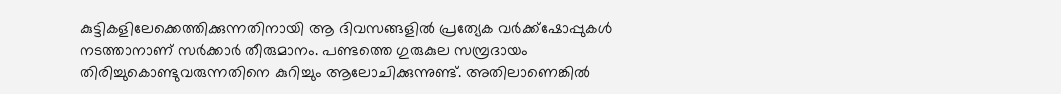കുട്ടികളിലേക്കെത്തിക്കുന്നതിനായി ആ ദിവസങ്ങളില്‍ പ്രത്യേക വര്‍ക്ക്‌ഷോപ്പുകള്‍ നടത്താനാണ് സര്‍ക്കാര്‍ തീരുമാനം. പണ്ടത്തെ ഗുരുകുല സമ്പ്രദായം തിരിച്ചുകൊണ്ടുവരുന്നതിനെ കുറിച്ചും ആലോചിക്കുന്നുണ്ട്. അതിലാണെങ്കില്‍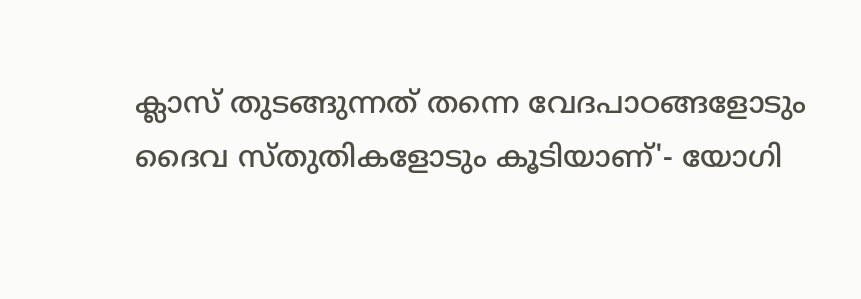ക്ലാസ് തുടങ്ങുന്നത് തന്നെ വേദപാഠങ്ങളോടും ദൈവ സ്തുതികളോടും കൂടിയാണ്'- യോഗി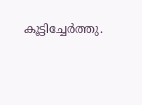കൂട്ടിച്ചേര്‍ത്തു.